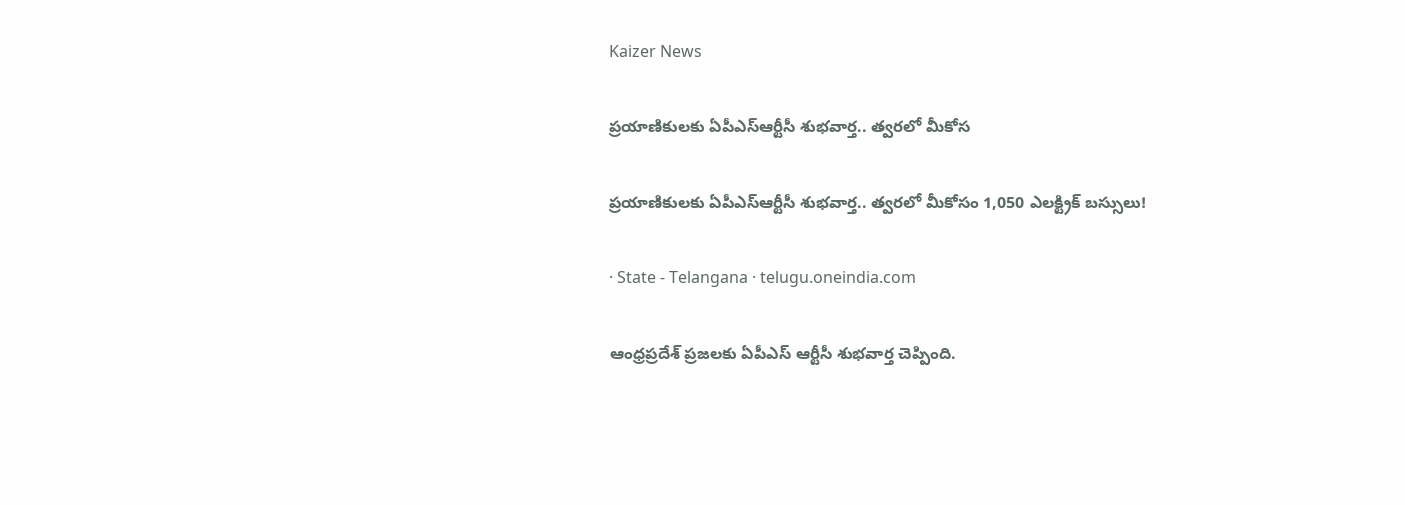Kaizer News

ప్రయాణికులకు ఏపీఎస్ఆర్టీసీ శుభవార్త.. త్వరలో మీకోస

ప్రయాణికులకు ఏపీఎస్ఆర్టీసీ శుభవార్త.. త్వరలో మీకోసం 1,050 ఎలక్ట్రిక్ బస్సులు!

· State - Telangana · telugu.oneindia.com

ఆంధ్రప్రదేశ్ ప్రజలకు ఏపీఎస్ ఆర్టీసీ శుభవార్త చెప్పింది.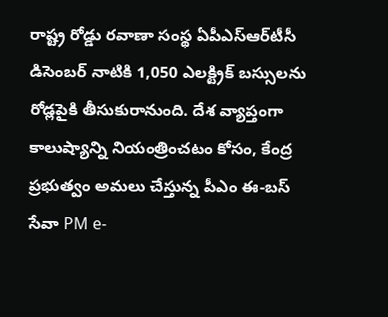రాష్ట్ర రోడ్డు రవాణా సంస్థ ఏపీఎస్‌ఆర్‌టీసీ డిసెంబర్ నాటికి 1,050 ఎలక్ట్రిక్ బస్సులను రోడ్లపైకి తీసుకురానుంది. దేశ వ్యాప్తంగా కాలుష్యాన్ని నియంత్రించటం కోసం, కేంద్ర ప్రభుత్వం అమలు చేస్తున్న పీఎం ఈ-బస్ సేవా PM e-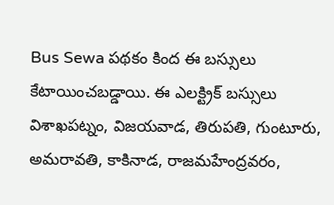Bus Sewa పథకం కింద ఈ బస్సులు కేటాయించబడ్డాయి. ఈ ఎలక్ట్రిక్ బస్సులు విశాఖపట్నం, విజయవాడ, తిరుపతి, గుంటూరు, అమరావతి, కాకినాడ, రాజమహేంద్రవరం,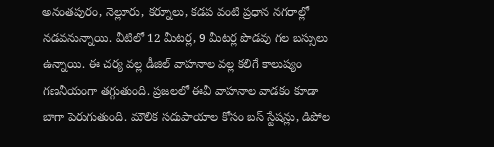అనంతపురం, నెల్లూరు, కర్నూలు, కడప వంటి ప్రధాన నగరాల్లో నడవనున్నాయి. వీటిలో 12 మీటర్ల, 9 మీటర్ల పొడవు గల బస్సులు ఉన్నాయి. ఈ చర్య వల్ల డీజిల్ వాహనాల వల్ల కలిగే కాలుష్యం గణనీయంగా తగ్గుతుంది. ప్రజలలో ఈవీ వాహనాల వాడకం కూడా బాగా పెరుగుతుంది. మౌలిక సదుపాయాల కోసం బస్ స్టేషన్లు, డిపోల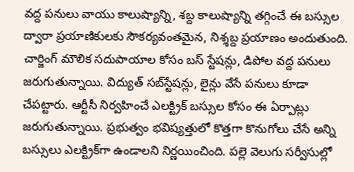వద్ద పనులు వాయు కాలుష్యాన్ని, శబ్ద కాలుష్యాన్ని తగ్గించే ఈ బస్సుల ద్వారా ప్రయాణికులకు సౌకర్యవంతమైన, నిశ్శబ్ద ప్రయాణం అందుతుంది. చార్జింగ్ మౌలిక సదుపాయాల కోసం బస్ స్టేషన్లు, డిపోల వద్ద పనులు జరుగుతున్నాయి. విద్యుత్ సబ్‌స్టేషన్లు, లైన్లు వేసే పనులు కూడా చేపట్టారు. ఆర్టీసీ నిర్వహించే ఎలక్ట్రిక్ బస్సుల కోసం ఈ ఏర్పాట్లు జరుగుతున్నాయి. ప్రభుత్వం భవిష్యత్తులో కొత్తగా కొనుగోలు చేసే అన్ని బస్సులు ఎలక్ట్రిక్‌గా ఉండాలని నిర్ణయించింది. పల్లె వెలుగు సర్వీసుల్లో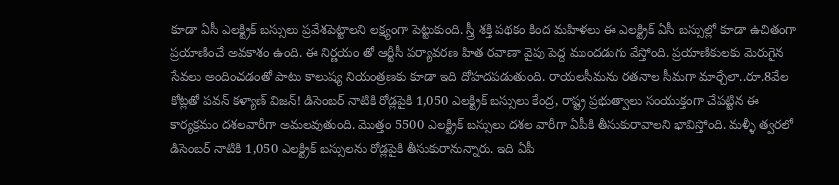కూడా ఏసీ ఎలక్ట్రిక్ బస్సులు ప్రవేశపెట్టాలని లక్ష్యంగా పెట్టుకుంది. స్త్రీ శక్తి పథకం కింద మహిళలు ఈ ఎలక్ట్రిక్ ఏసీ బస్సుల్లో కూడా ఉచితంగా ప్రయాణించే అవకాశం ఉంది. ఈ నిర్ణయం తో ఆర్టీసీ పర్యావరణ హిత రవాణా వైపు పెద్ద ముందడుగు వేస్తోంది. ప్రయాణికులకు మెరుగైన సేవలు అందించడంతో పాటు కాలుష్య నియంత్రణకు కూడా ఇది దోహదపడుతుంది. రాయలసీమను రతనాల సీమగా మార్చేలా..రూ.8వేల కోట్లతో పవన్ కళ్యాణ్ విజన్! డిసెంబర్ నాటికి రోడ్లపైకి 1,050 ఎలక్ట్రిక్ బస్సులు కేంద్ర, రాష్ట్ర ప్రభుత్వాలు సంయుక్తంగా చేపట్టిన ఈ కార్యక్రమం దశలవారీగా అమలవుతుంది. మొత్తం 5500 ఎలక్ట్రిక్ బస్సులు దశల వారీగా ఏపీకి తీసుకురావాలని భావిస్తోంది. మళ్ళీ త్వరలో డిసెంబర్ నాటికి 1,050 ఎలక్ట్రిక్ బస్సులను రోడ్లపైకి తీసుకురానున్నారు. ఇది ఏపీ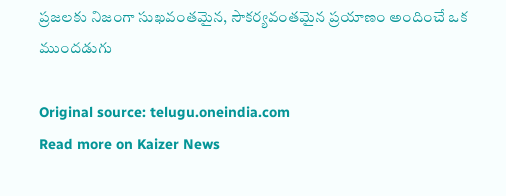ప్రజలకు నిజంగా సుఖవంతమైన, సౌకర్యవంతమైన ప్రయాణం అందించే ఒక ముందడుగు

Original source: telugu.oneindia.com
Read more on Kaizer News